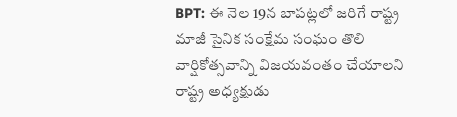BPT: ఈ నెల 19న బాపట్లలో జరిగే రాష్ట్ర మాజీ సైనిక సంక్షేమ సంఘం తొలి వార్షికోత్సవాన్ని విజయవంతం చేయాలని రాష్ట్ర అధ్యక్షుడు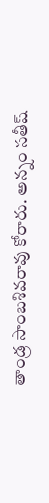తాండ్ర సాంబశివరావు కోరారు. అన్నం సతీష్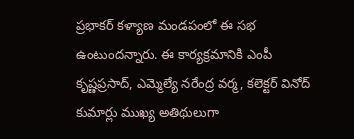ప్రభాకర్ కళ్యాణ మండపంలో ఈ సభ ఉంటుందన్నారు. ఈ కార్యక్రమానికి ఎంపీ కృష్ణప్రసాద్, ఎమ్మెల్యే నరేంద్ర వర్మ, కలెక్టర్ వినోద్ కుమార్లు ముఖ్య అతిథులుగా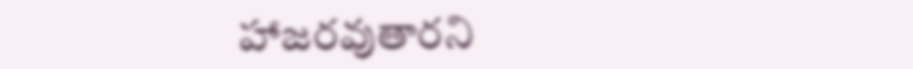హాజరవుతారని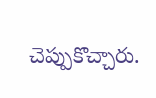చెప్పుకొచ్చారు.